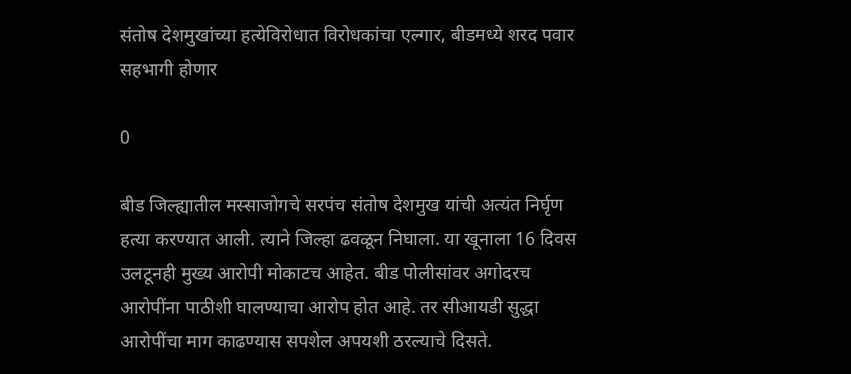संतोष देशमुखांच्या हत्येविरोधात विरोधकांचा एल्गार, बीडमध्ये शरद पवार सहभागी होणार

0

बीड जिल्ह्यातील मस्साजोगचे सरपंच संतोष देशमुख यांची अत्यंत निर्घृण हत्या करण्यात आली. त्याने जिल्हा ढवळून निघाला. या खूनाला 16 दिवस उलटूनही मुख्य आरोपी मोकाटच आहेत. बीड पोलीसांवर अगोदरच आरोपींना पाठीशी घालण्याचा आरोप होत आहे. तर सीआयडी सुद्धा आरोपींचा माग काढण्यास सपशेल अपयशी ठरल्याचे दिसते.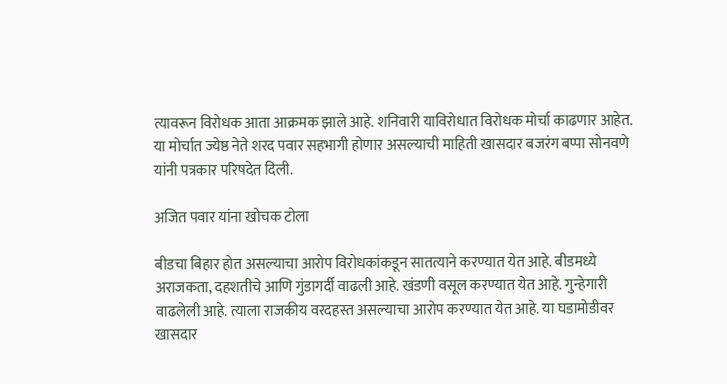त्यावरून विरोधक आता आक्रमक झाले आहे. शनिवारी याविरोधात विरोधक मोर्चा काढणार आहेत. या मोर्चात ज्येष्ठ नेते शरद पवार सहभागी होणार असल्याची माहिती खासदार बजरंग बप्पा सोनवणे यांनी पत्रकार परिषदेत दिली.

अजित पवार यांना खोचक टोला

बीडचा बिहार होत असल्याचा आरोप विरोधकांकडून सातत्याने करण्यात येत आहे. बीडमध्ये अराजकता, दहशतीचे आणि गुंडागर्दी वाढली आहे. खंडणी वसूल करण्यात येत आहे. गुन्हेगारी वाढलेली आहे. त्याला राजकीय वरदहस्त असल्याचा आरोप करण्यात येत आहे. या घडामोडीवर खासदार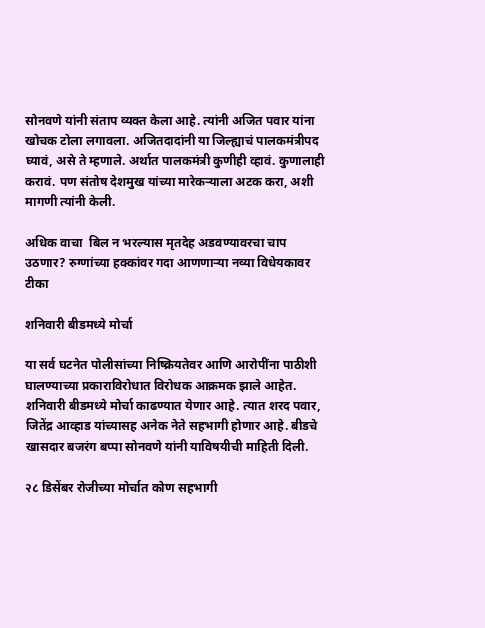सोनवणे यांनी संताप व्यक्त केला आहे. त्यांनी अजित पवार यांना खोचक टोला लगावला. अजितदादांनी या जिल्ह्याचं पालकमंत्रीपद घ्यावं, असे ते म्हणाले. अर्थात पालकमंत्री कुणीही व्हावं. कुणालाही करावं. पण संतोष देशमुख यांच्या मारेकऱ्याला अटक करा, अशी मागणी त्यांनी केली.

अधिक वाचा  बिल न भरल्यास मृतदेह अडवण्यावरचा चाप उठणार? रुग्णांच्या हक्कांवर गदा आणणाऱ्या नव्या विधेयकावर टीका

शनिवारी बीडमध्ये मोर्चा

या सर्व घटनेत पोलीसांच्या निष्क्रियतेवर आणि आरोपींना पाठीशी घालण्याच्या प्रकाराविरोधात विरोधक आक्रमक झाले आहेत. शनिवारी बीडमध्ये मोर्चा काढण्यात येणार आहे. त्यात शरद पवार, जितेंद्र आव्हाड यांच्यासह अनेक नेते सहभागी होणार आहे. बीडचे खासदार बजरंग बप्पा सोनवणे यांनी याविषयीची माहिती दिली.

२८ डिसेंबर रोजीच्या मोर्चात कोण सहभागी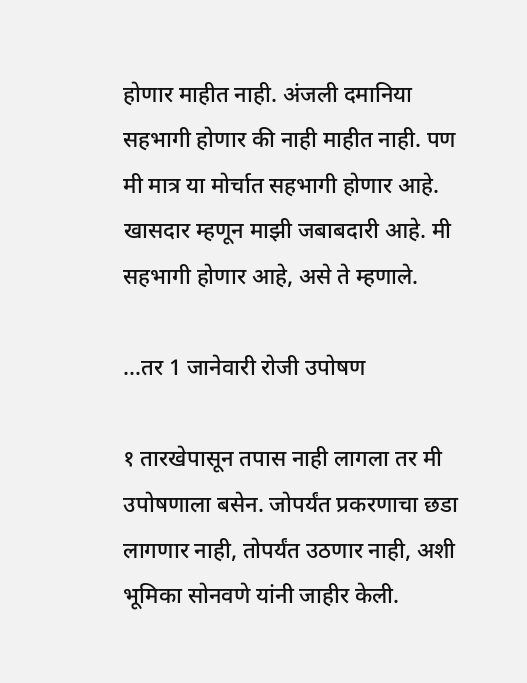होणार माहीत नाही. अंजली दमानिया सहभागी होणार की नाही माहीत नाही. पण मी मात्र या मोर्चात सहभागी होणार आहे. खासदार म्हणून माझी जबाबदारी आहे. मी सहभागी होणार आहे, असे ते म्हणाले.

…तर 1 जानेवारी रोजी उपोषण

१ तारखेपासून तपास नाही लागला तर मी उपोषणाला बसेन. जोपर्यंत प्रकरणाचा छडा लागणार नाही, तोपर्यंत उठणार नाही, अशी भूमिका सोनवणे यांनी जाहीर केली.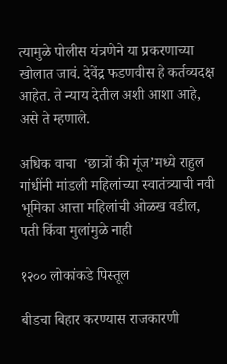त्यामुळे पोलीस यंत्रणेने या प्रकरणाच्या खोलात जावं. देवेंद्र फडणवीस हे कर्तव्यदक्ष आहेत. ते न्याय देतील अशी आशा आहे, असे ते म्हणाले.

अधिक वाचा  ‘छात्रों की गूंज’मध्ये राहुल गांधींनी मांडली महिलांच्या स्वातंत्र्याची नवी भूमिका आत्ता महिलांची ओळख वडील, पती किंवा मुलांमुळे नाही

१२०० लोकांकडे पिस्तूल

बीडचा बिहार करण्यास राजकारणी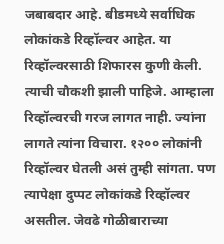जबाबदार आहे. बीडमध्ये सर्वाधिक लोकांकडे रिव्हॉल्वर आहेत. या रिव्हॉल्वरसाठी शिफारस कुणी केली. त्याची चौकशी झाली पाहिजे. आम्हाला रिव्हॉल्वरची गरज लागत नाही. ज्यांना लागते त्यांना विचारा. १२०० लोकांनी रिव्हॉल्वर घेतली असं तुम्ही सांगता. पण त्यापेक्षा दुप्पट लोकांकडे रिव्हॉल्वर असतील. जेवढे गोळीबाराच्या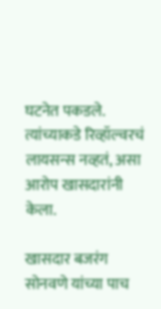घटनेत पकडले. त्यांच्याकडे रिव्हॉल्वरचं लायसन्स नव्हतं, असा आरोप खासदारांनी केला.

खासदार बजरंग सोनवणे यांच्या पाच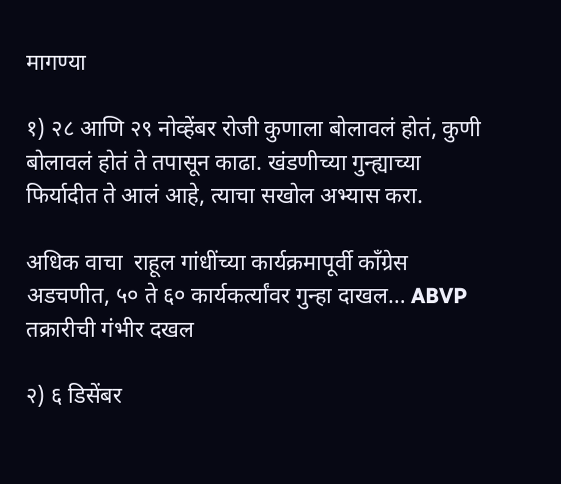मागण्या

१) २८ आणि २९ नोव्हेंबर रोजी कुणाला बोलावलं होतं, कुणी बोलावलं होतं ते तपासून काढा. खंडणीच्या गुन्ह्याच्या फिर्यादीत ते आलं आहे, त्याचा सखोल अभ्यास करा.

अधिक वाचा  राहूल गांधींच्या कार्यक्रमापूर्वी काँग्रेस अडचणीत, ५० ते ६० कार्यकर्त्यांवर गुन्हा दाखल… ABVP तक्रारीची गंभीर दखल

२) ६ डिसेंबर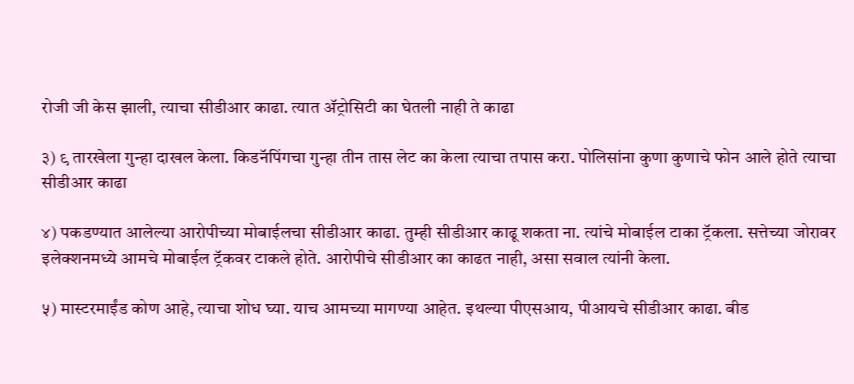रोजी जी केस झाली, त्याचा सीडीआर काढा. त्यात ॲट्रोसिटी का घेतली नाही ते काढा

३) ९ तारखेला गुन्हा दाखल केला. किडनॅपिंगचा गुन्हा तीन तास लेट का केला त्याचा तपास करा. पोलिसांना कुणा कुणाचे फोन आले होते त्याचा सीडीआर काढा

४) पकडण्यात आलेल्या आरोपीच्या मोबाईलचा सीडीआर काढा. तुम्ही सीडीआर काढू शकता ना. त्यांचे मोबाईल टाका ट्रॅकला. सत्तेच्या जोरावर इलेक्शनमध्ये आमचे मोबाईल ट्रॅकवर टाकले होते. आरोपीचे सीडीआर का काढत नाही, असा सवाल त्यांनी केला.

५) मास्टरमाईंड कोण आहे, त्याचा शोध घ्या. याच आमच्या मागण्या आहेत. इथल्या पीएसआय, पीआयचे सीडीआर काढा. बीड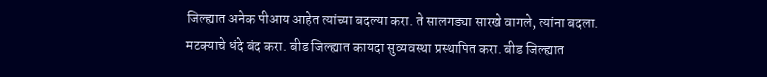जिल्ह्यात अनेक पीआय आहेत त्यांच्या बदल्या करा. ते सालगड्या सारखे वागले, त्यांना बदला. मटक्याचे धंदे बंद करा. बीड जिल्ह्यात कायदा सुव्यवस्था प्रस्थापित करा. बीड जिल्ह्यात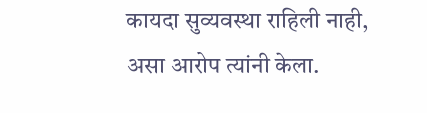कायदा सुव्यवस्था राहिली नाही, असा आरोप त्यांनी केला.